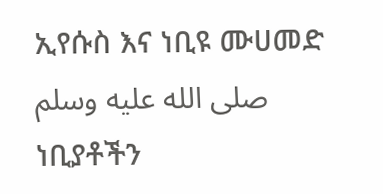ኢየሱስ እና ነቢዩ ሙሀመድ صلى الله عليه وسلم ነቢያቶችን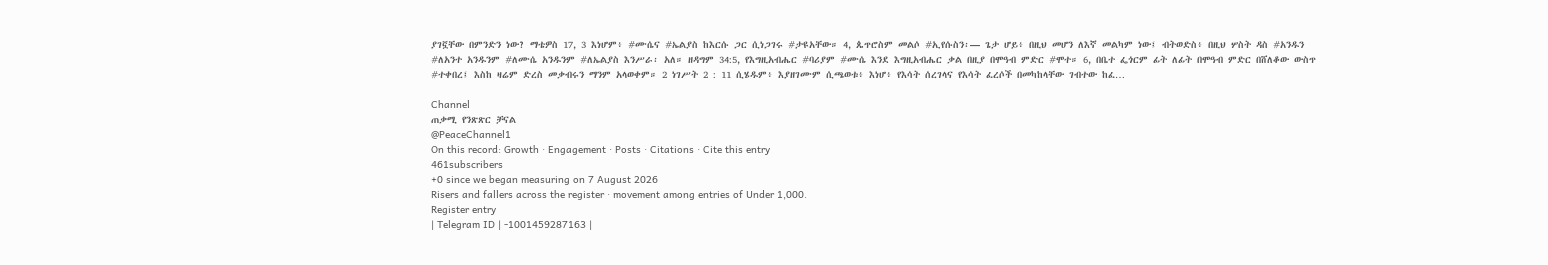ያገኟቸው በምንድን ነው? ማቴዎስ 17, 3 እነሆም፥ #ሙሴና #ኤልያስ ከእርሱ ጋር ሲነጋገሩ #ታዩአቸው። 4, ጴጥሮስም መልሶ #ኢየሱስን፡— ጌታ ሆይ፥ በዚህ መሆን ለእኛ መልካም ነው፤ ብትወድስ፥ በዚህ ሦስት ዳስ #አንዱን #ለአንተ አንዱንም #ለሙሴ አንዱንም #ለኤልያስ እንሥራ፡ አለ። ዘዳግም 34:5, የእግዚአብሔር #ባሪያም #ሙሴ እንደ እግዚአብሔር ቃል በዚያ በሞዓብ ምድር #ሞተ። 6, በቤተ ፌጎርም ፊት ለፊት በሞዓብ ምድር በሸለቆው ውስጥ #ተቀበረ፤ እስከ ዛሬም ድረስ መቃብሩን ማንም አላወቀም። 2 ነገሥት 2 : 11 ሲሄዱም፥ እያዘገሙም ሲጫወቱ፥ እነሆ፥ የእሳት ሰረገላና የእሳት ፈረሶች በመካከላቸው ገብተው ከፈ…

Channel
ጠቃሚ የንጽጽር ቻናል
@PeaceChannel1
On this record: Growth · Engagement · Posts · Citations · Cite this entry
461subscribers
+0 since we began measuring on 7 August 2026
Risers and fallers across the register · movement among entries of Under 1,000.
Register entry
| Telegram ID | -1001459287163 |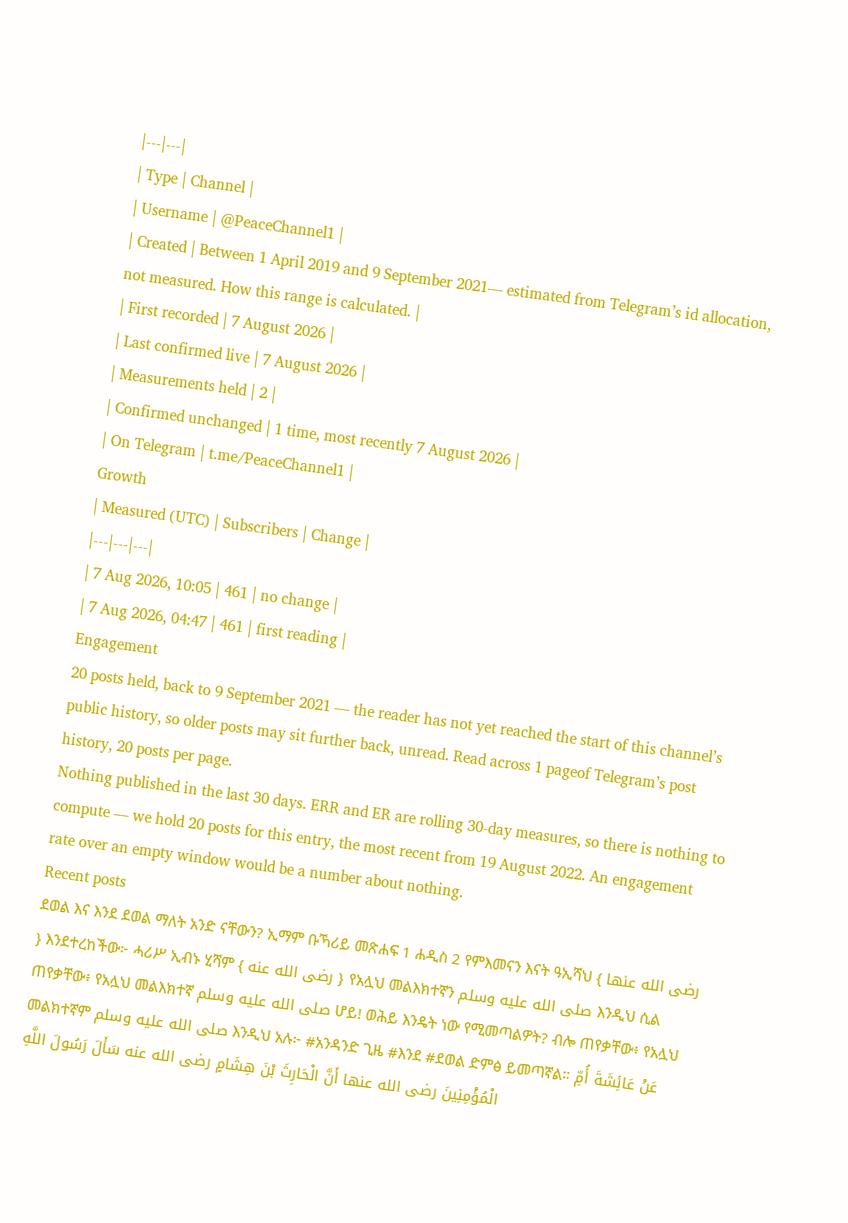|---|---|
| Type | Channel |
| Username | @PeaceChannel1 |
| Created | Between 1 April 2019 and 9 September 2021— estimated from Telegram’s id allocation, not measured. How this range is calculated. |
| First recorded | 7 August 2026 |
| Last confirmed live | 7 August 2026 |
| Measurements held | 2 |
| Confirmed unchanged | 1 time, most recently 7 August 2026 |
| On Telegram | t.me/PeaceChannel1 |
Growth
| Measured (UTC) | Subscribers | Change |
|---|---|---|
| 7 Aug 2026, 10:05 | 461 | no change |
| 7 Aug 2026, 04:47 | 461 | first reading |
Engagement
20 posts held, back to 9 September 2021 — the reader has not yet reached the start of this channel’s public history, so older posts may sit further back, unread. Read across 1 pageof Telegram’s post history, 20 posts per page.
Nothing published in the last 30 days. ERR and ER are rolling 30-day measures, so there is nothing to compute — we hold 20 posts for this entry, the most recent from 19 August 2022. An engagement rate over an empty window would be a number about nothing.
Recent posts
ደወል እና እንደ ደወል ማለት አንድ ናቸውን? ኢማም ቡኻሪይ መጽሐፍ 1 ሐዲስ 2 የምእመናን እናት ዓኢሻህ { رضى الله عنها } እንደተረከችው፦ ሓሪሥ ኢብኑ ሂሻም { رضى الله عنه } የአሏህ መልእክተኛን صلى الله عليه وسلم እንዲህ ሲል ጠየቃቸው፥ የአሏህ መልእክተኛ صلى الله عليه وسلم ሆይ! ወሕይ እንዴት ነው የሚመጣልዎት? ብሎ ጠየቃቸው፥ የአሏህ መልክተኛም صلى الله عليه وسلم እንዲህ አሉ፦ #አንዳንድ ጊዜ #እንደ #ደወል ድምፅ ይመጣኛል። عَنْ عَائِشَةَ أُمِّ الْمُؤْمِنِينَ رضى الله عنها أَنَّ الْحَارِثَ بْنَ هِشَامٍ رضى الله عنه سَأَلَ رَسُولَ اللَّهِ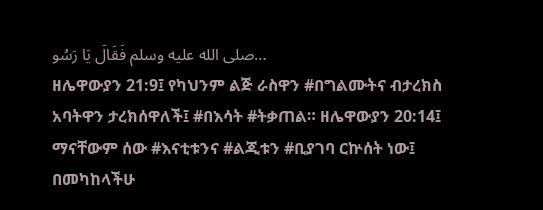صلى الله عليه وسلم فَقَالَ يَا رَسُو…
ዘሌዋውያን 21:9፤ የካህንም ልጅ ራስዋን #በግልሙትና ብታረክስ አባትዋን ታረክሰዋለች፤ #በእሳት #ትቃጠል። ዘሌዋውያን 20:14፤ ማናቸውም ሰው #እናቲቱንና #ልጂቱን #ቢያገባ ርኵሰት ነው፤ በመካከላችሁ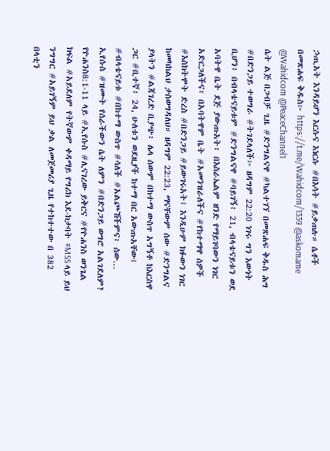ኃጢአት እንዳይሆን እርሱና እነርሱ #በእሳት #ይቃጠሉ። ሴቶች በመጽሐፍ ቅዱስ፦ https://t.me/Wahidcom/1339 @askomame @Wahidcom @PeaceChannel1
ሴት ልጅ በጋብቻ ጊዜ #ድንግልናዋ #ካልተገኘ በመጽሐፍ ቅዱስ ሕግ #በድንጋይ ተወግራ #ትገደላለች፦ ዘዳግም 22:20 ነገሩ ግን እውነት ቢሆን፥ በብላቴናይቱም #ድንግልናዋ #ባይገኝ፥ 21, ብላቴናይቱን ወደ አባትዋ ቤት ደጅ ያውጡአት፥ በእስራኤልም ዘንድ የማይገባውን ነገር አድርጋለችና፥ በአባትዋም ቤት #አመንዝራለችና #የከተማዋ ሰዎች #እስክትሞት ድረስ #በድንጋይ #ይውገሩአት፤ እንዲሁም ክፉውን ነገር ከመካከልህ ታስወግዳለህ። ዘዳግም 22:23, ማናቸውም ሰው #ድንግልና ያላትን #ልጃገረድ ቢያጭ፥ ሌላ ሰውም በከተማ ውስጥ አግኝቶ ከእርስዋ ጋር #ቢተኛ፥ 24, ሁለቱን ወደዚያች ከተማ በር አውጡአቸው፤ #ብላቴናይቱ #በከተማ ውስጥ #ሳለች #አልጮኸችምና፥ ሰው…
ኢየሱስ #ዝሙት የሰራችውን ሴት ለምን #በድንጋይ ወግሮ አልገደለም? የዮሐንስ8:1-11 ላይ #ኢየሱስ #ሊናገረው ይቅርና #የዮሐንስ ወንጌል ክፍል #አይደለም የትኛውም ቀዳማይ የግሪክ እደ-ክታባት #MSS ላይ ይህ ንግግር #አይገኝም ይህ ቃል ለመጀመሪያ ጊዜ የተከተተው በ 382 በላቲን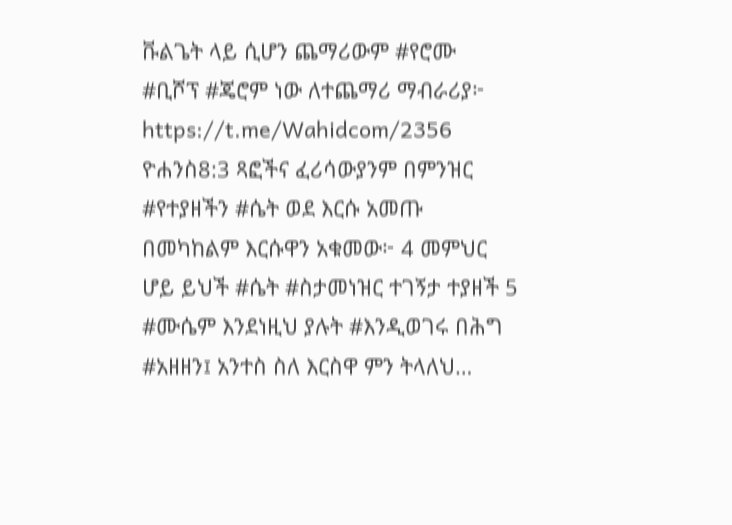ቩልጌት ላይ ሲሆን ጨማሪውም #የሮሙ #ቢሾፕ #ጄሮም ነው ለተጨማሪ ማብራሪያ፦ https://t.me/Wahidcom/2356 ዮሐንስ8:3 ጻፎችና ፈሪሳውያንም በምንዝር #የተያዘችን #ሴት ወደ እርሱ አመጡ በመካከልም እርሱዋን አቁመው፦ 4 መምህር ሆይ ይህች #ሴት #ስታመነዝር ተገኝታ ተያዘች 5 #ሙሴም እንደነዚህ ያሉት #እንዲወገሩ በሕግ #አዘዘን፤ አንተስ ስለ እርስዋ ምን ትላለህ…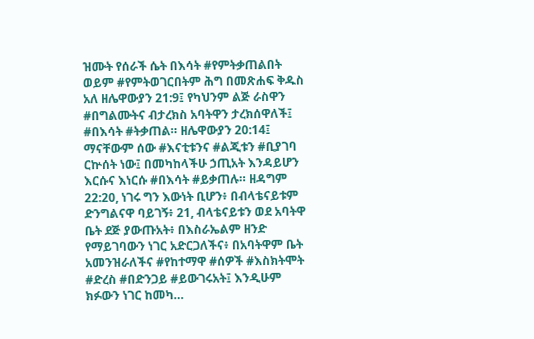ዝሙት የሰራች ሴት በእሳት #የምትቃጠልበት ወይም #የምትወገርበትም ሕግ በመጽሐፍ ቅዱስ አለ ዘሌዋውያን 21:9፤ የካህንም ልጅ ራስዋን #በግልሙትና ብታረክስ አባትዋን ታረክሰዋለች፤ #በእሳት #ትቃጠል። ዘሌዋውያን 20:14፤ ማናቸውም ሰው #እናቲቱንና #ልጂቱን #ቢያገባ ርኵሰት ነው፤ በመካከላችሁ ኃጢአት እንዳይሆን እርሱና እነርሱ #በእሳት #ይቃጠሉ። ዘዳግም 22:20, ነገሩ ግን እውነት ቢሆን፥ በብላቴናይቱም ድንግልናዋ ባይገኝ፥ 21, ብላቴናይቱን ወደ አባትዋ ቤት ደጅ ያውጡአት፥ በእስራኤልም ዘንድ የማይገባውን ነገር አድርጋለችና፥ በአባትዋም ቤት አመንዝራለችና #የከተማዋ #ሰዎች #እስክትሞት #ድረስ #በድንጋይ #ይውገሩአት፤ እንዲሁም ክፉውን ነገር ከመካ…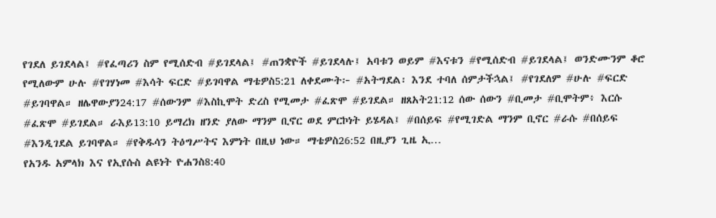የገደለ ይገደላል፤ #የፈጣሪን ስም የሚሰድብ #ይገደላል፤ #ጠንቋዮች #ይገደላሉ፤ አባቱን ወይም #እናቱን #የሚሰድብ #ይገደላል፤ ወንድሙንም ቆሮ የሚለውም ሁሉ #የገሃነመ #እሳት ፍርድ #ይገባዋል ማቴዎስ5:21 ለቀደሙት፦ #አትግደል፡ እንደ ተባለ ሰምታችኋል፤ #የገደለም #ሁሉ #ፍርድ #ይገባዋል። ዘሌዋውያን24:17 #ሰውንም #እስኪሞት ድረስ የሚመታ #ፈጽሞ #ይገደል። ዘጸአት21:12 ሰው ሰውን #ቢመታ #ቢሞትም፥ እርሱ #ፈጽሞ #ይገደል። ራእይ13:10 ይማረክ ዘንድ ያለው ማንም ቢኖር ወደ ምርኮነት ይሄዳል፤ #በሰይፍ #የሚገድል ማንም ቢኖር #ራሱ #በሰይፍ #እንዲገደል ይገባዋል። #የቅዱሳን ትዕግሥትና እምነት በዚህ ነው። ማቴዎስ26:52 በዚያን ጊዜ ኢ…
የአንዱ አምላክ እና የኢየሱስ ልዩነት ዮሐንስ8:40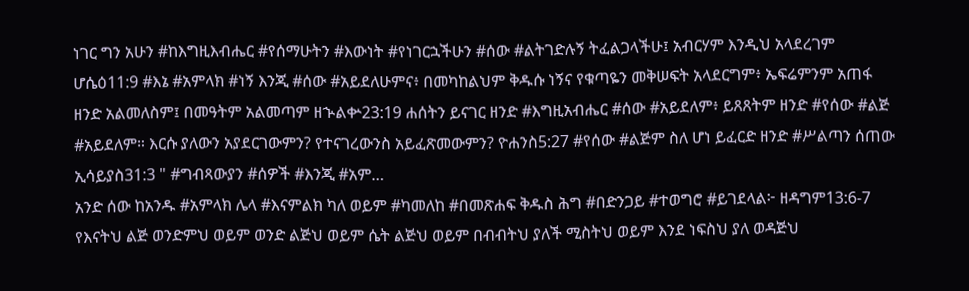ነገር ግን አሁን #ከእግዚእብሔር #የሰማሁትን #እውነት #የነገርኋችሁን #ሰው #ልትገድሉኝ ትፈልጋላችሁ፤ አብርሃም እንዲህ አላደረገም ሆሴዕ11:9 #እኔ #አምላክ #ነኝ እንጂ #ሰው #አይደለሁምና፥ በመካከልህም ቅዱሱ ነኝና የቁጣዬን መቅሠፍት አላደርግም፥ ኤፍሬምንም አጠፋ ዘንድ አልመለስም፤ በመዓትም አልመጣም ዘኍልቍ23:19 ሐሰትን ይናገር ዘንድ #እግዚአብሔር #ሰው #አይደለም፥ ይጸጸትም ዘንድ #የሰው #ልጅ #አይደለም። እርሱ ያለውን አያደርገውምን? የተናገረውንስ አይፈጽመውምን? ዮሐንስ5:27 #የሰው #ልጅም ስለ ሆነ ይፈርድ ዘንድ #ሥልጣን ሰጠው ኢሳይያስ31:3 " #ግብጻውያን #ሰዎች #እንጂ #አም…
አንድ ሰው ከአንዱ #አምላክ ሌላ #እናምልክ ካለ ወይም #ካመለከ #በመጽሐፍ ቅዱስ ሕግ #በድንጋይ #ተወግሮ #ይገደላል፦ ዘዳግም13:6-7 የእናትህ ልጅ ወንድምህ ወይም ወንድ ልጅህ ወይም ሴት ልጅህ ወይም በብብትህ ያለች ሚስትህ ወይም እንደ ነፍስህ ያለ ወዳጅህ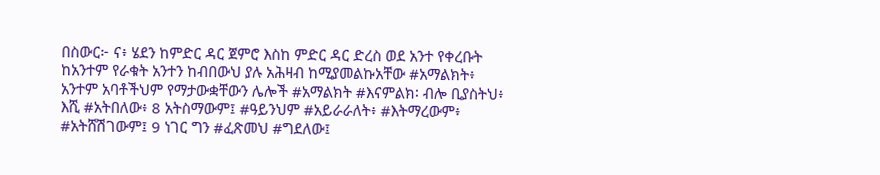በስውር፦ ና፥ ሄደን ከምድር ዳር ጀምሮ እስከ ምድር ዳር ድረስ ወደ አንተ የቀረቡት ከአንተም የራቁት አንተን ከብበውህ ያሉ አሕዛብ ከሚያመልኩአቸው #አማልክት፥ አንተም አባቶችህም የማታውቋቸውን ሌሎች #አማልክት #እናምልክ፡ ብሎ ቢያስትህ፥ እሺ #አትበለው፥ 8 አትስማውም፤ #ዓይንህም #አይራራለት፥ #እትማረውም፥ #አትሸሽገውም፤ 9 ነገር ግን #ፈጽመህ #ግደለው፤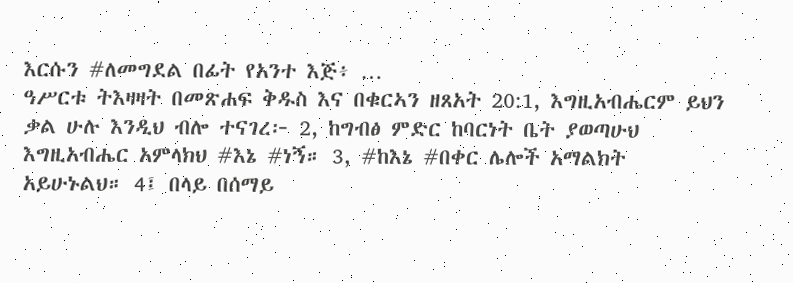እርሱን #ለመግደል በፊት የአንተ እጅ፥ …
ዓሥርቱ ትእዛዛት በመጽሐፍ ቅዱስ እና በቁርኣን ዘጸአት 20:1, እግዚአብሔርም ይህን ቃል ሁሉ እንዲህ ብሎ ተናገረ፦ 2, ከግብፅ ምድር ከባርነት ቤት ያወጣሁህ እግዚአብሔር አምላክህ #እኔ #ነኝ። 3, #ከእኔ #በቀር ሌሎች አማልክት አይሁኑልህ። 4፤ በላይ በሰማይ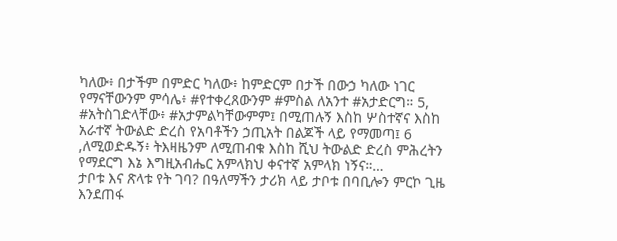ካለው፥ በታችም በምድር ካለው፥ ከምድርም በታች በውኃ ካለው ነገር የማናቸውንም ምሳሌ፥ #የተቀረጸውንም #ምስል ለአንተ #አታድርግ። 5, #አትስገድላቸው፥ #አታምልካቸውምም፤ በሚጠሉኝ እስከ ሦስተኛና እስከ አራተኛ ትውልድ ድረስ የአባቶችን ኃጢአት በልጆች ላይ የማመጣ፤ 6 ,ለሚወድዱኝ፥ ትእዛዜንም ለሚጠብቁ እስከ ሺህ ትውልድ ድረስ ምሕረትን የማደርግ እኔ እግዚአብሔር አምላክህ ቀናተኛ አምላክ ነኝና።…
ታቦቱ እና ጽላቱ የት ገባ? በዓለማችን ታሪክ ላይ ታቦቱ በባቢሎን ምርኮ ጊዜ እንደጠፋ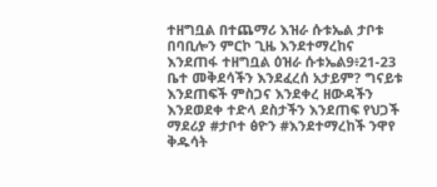ተዘግቧል በተጨማሪ እዝራ ሱቱኤል ታቦቱ በባቢሎን ምርኮ ጊዜ እንደተማረከና እንደጠፋ ተዘግቧል ዕዝራ ሱቱኤል9፥21-23 ቤተ መቅደሳችን እንደፈረሰ አታይም? ግናይቱ እንደጠፍች ምስጋና እንደቀረ ዘውዳችን እንደወደቀ ተድላ ደስታችን እንደጠፍ የህጋች ማደሪያ #ታቦተ ፅዮን #እንደተማረከች ንዋየ ቅዱሳት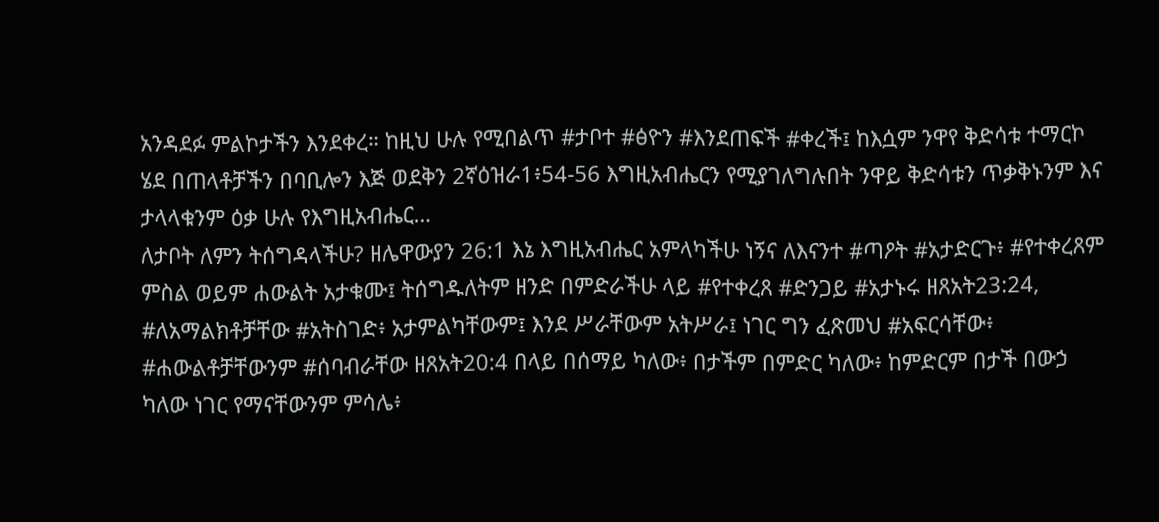አንዳደፉ ምልኮታችን እንደቀረ። ከዚህ ሁሉ የሚበልጥ #ታቦተ #ፅዮን #እንደጠፍች #ቀረች፤ ከእሷም ንዋየ ቅድሳቱ ተማርኮ ሄደ በጠላቶቻችን በባቢሎን እጅ ወደቅን 2ኛዕዝራ1፥54-56 እግዚአብሔርን የሚያገለግሉበት ንዋይ ቅድሳቱን ጥቃቅኑንም እና ታላላቁንም ዕቃ ሁሉ የእግዚአብሔር…
ለታቦት ለምን ትሰግዳላችሁ? ዘሌዋውያን 26:1 እኔ እግዚአብሔር አምላካችሁ ነኝና ለእናንተ #ጣዖት #አታድርጉ፥ #የተቀረጸም ምስል ወይም ሐውልት አታቁሙ፤ ትሰግዱለትም ዘንድ በምድራችሁ ላይ #የተቀረጸ #ድንጋይ #አታኑሩ ዘጸአት23:24, #ለአማልክቶቻቸው #አትስገድ፥ አታምልካቸውም፤ እንደ ሥራቸውም አትሥራ፤ ነገር ግን ፈጽመህ #አፍርሳቸው፥ #ሐውልቶቻቸውንም #ሰባብራቸው ዘጸአት20:4 በላይ በሰማይ ካለው፥ በታችም በምድር ካለው፥ ከምድርም በታች በውኃ ካለው ነገር የማናቸውንም ምሳሌ፥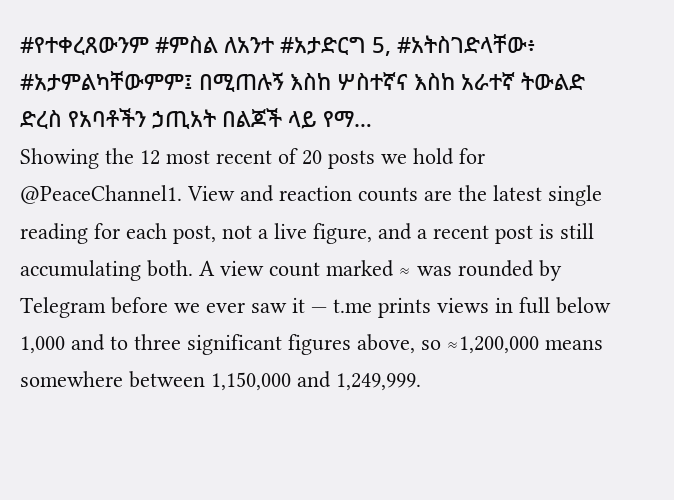#የተቀረጸውንም #ምስል ለአንተ #አታድርግ 5, #አትስገድላቸው፥ #አታምልካቸውምም፤ በሚጠሉኝ እስከ ሦስተኛና እስከ አራተኛ ትውልድ ድረስ የአባቶችን ኃጢአት በልጆች ላይ የማ…
Showing the 12 most recent of 20 posts we hold for @PeaceChannel1. View and reaction counts are the latest single reading for each post, not a live figure, and a recent post is still accumulating both. A view count marked ≈ was rounded by Telegram before we ever saw it — t.me prints views in full below 1,000 and to three significant figures above, so ≈1,200,000 means somewhere between 1,150,000 and 1,249,999.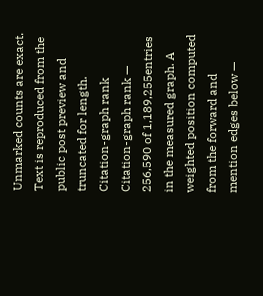Unmarked counts are exact. Text is reproduced from the public post preview and truncated for length.
Citation-graph rank
Citation-graph rank — 256,590 of 1,189,255entries in the measured graph. A weighted position computed from the forward and mention edges below —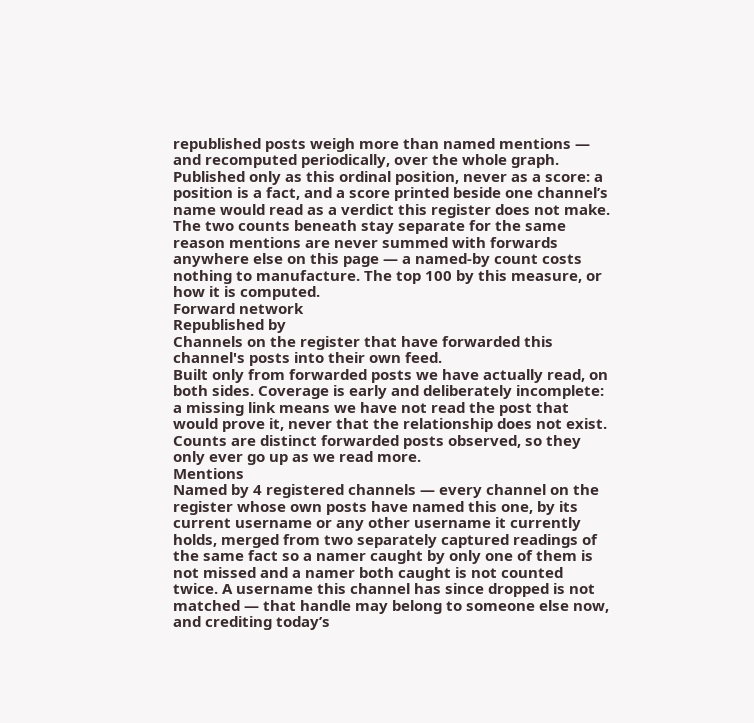republished posts weigh more than named mentions — and recomputed periodically, over the whole graph. Published only as this ordinal position, never as a score: a position is a fact, and a score printed beside one channel’s name would read as a verdict this register does not make. The two counts beneath stay separate for the same reason mentions are never summed with forwards anywhere else on this page — a named-by count costs nothing to manufacture. The top 100 by this measure, or how it is computed.
Forward network
Republished by
Channels on the register that have forwarded this channel's posts into their own feed.
Built only from forwarded posts we have actually read, on both sides. Coverage is early and deliberately incomplete: a missing link means we have not read the post that would prove it, never that the relationship does not exist. Counts are distinct forwarded posts observed, so they only ever go up as we read more.
Mentions
Named by 4 registered channels — every channel on the register whose own posts have named this one, by its current username or any other username it currently holds, merged from two separately captured readings of the same fact so a namer caught by only one of them is not missed and a namer both caught is not counted twice. A username this channel has since dropped is not matched — that handle may belong to someone else now, and crediting today’s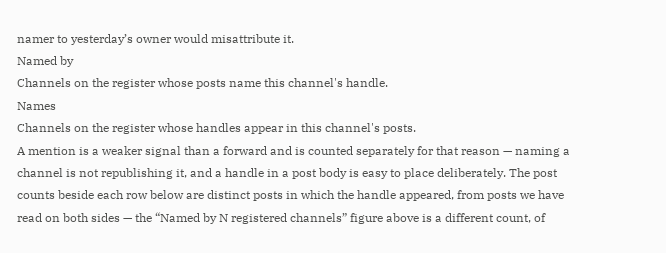namer to yesterday’s owner would misattribute it.
Named by
Channels on the register whose posts name this channel's handle.
Names
Channels on the register whose handles appear in this channel's posts.
A mention is a weaker signal than a forward and is counted separately for that reason — naming a channel is not republishing it, and a handle in a post body is easy to place deliberately. The post counts beside each row below are distinct posts in which the handle appeared, from posts we have read on both sides — the “Named by N registered channels” figure above is a different count, of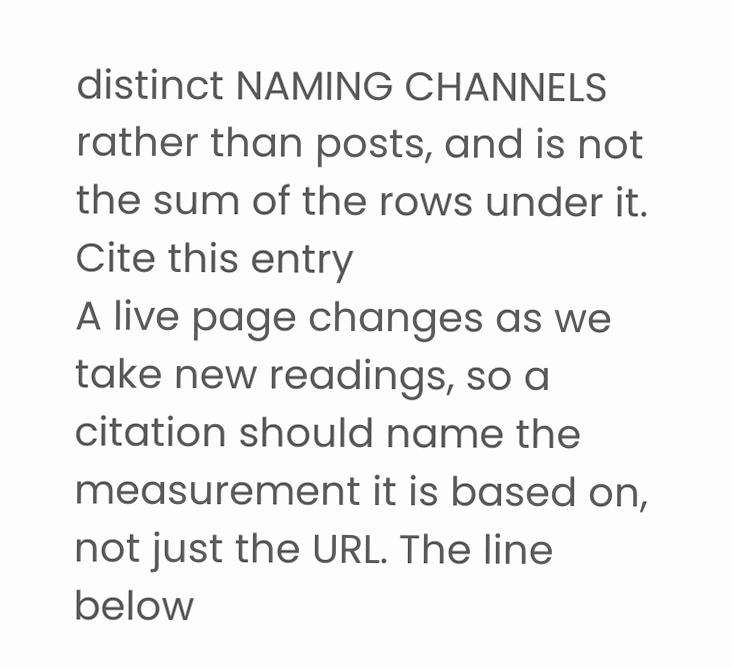distinct NAMING CHANNELS rather than posts, and is not the sum of the rows under it.
Cite this entry
A live page changes as we take new readings, so a citation should name the measurement it is based on, not just the URL. The line below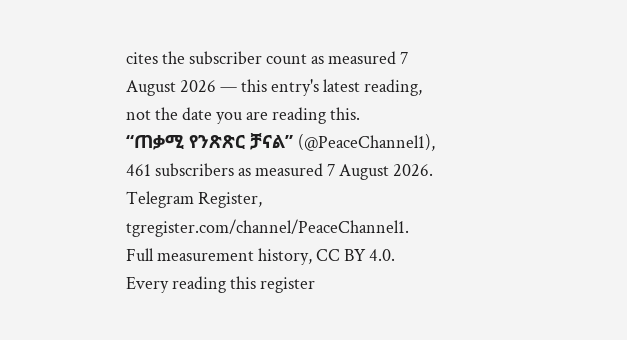cites the subscriber count as measured 7 August 2026 — this entry's latest reading, not the date you are reading this.
“ጠቃሚ የንጽጽር ቻናል” (@PeaceChannel1), 461 subscribers as measured 7 August 2026. Telegram Register, tgregister.com/channel/PeaceChannel1.
Full measurement history, CC BY 4.0. Every reading this register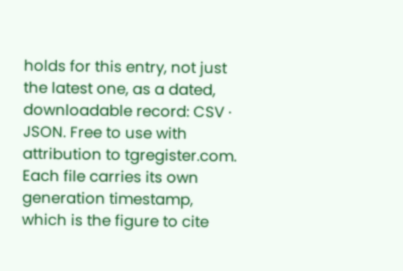holds for this entry, not just the latest one, as a dated, downloadable record: CSV · JSON. Free to use with attribution to tgregister.com. Each file carries its own generation timestamp, which is the figure to cite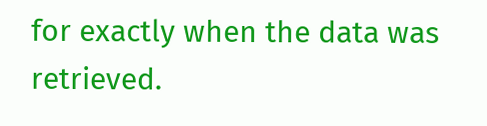for exactly when the data was retrieved.